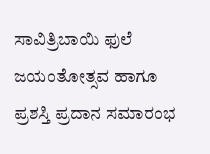ಸಾವಿತ್ರಿಬಾಯಿ ಫುಲೆ ಜಯಂತೋತ್ಸವ ಹಾಗೂ ಪ್ರಶಸ್ತಿ ಪ್ರದಾನ ಸಮಾರಂಭ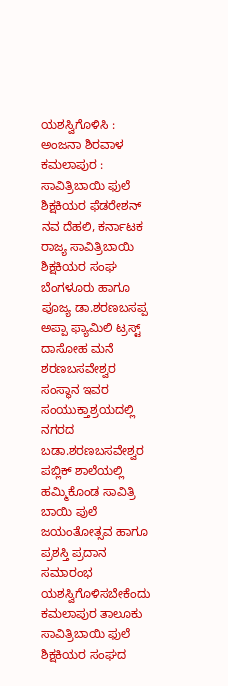ಯಶಸ್ವಿಗೊಳಿಸಿ : ಅಂಜನಾ ಶಿರವಾಳ
ಕಮಲಾಪುರ : ಸಾವಿತ್ರಿಬಾಯಿ ಫುಲೆ ಶಿಕ್ಷಕಿಯರ ಫೆಡರೇಶನ್ ನವ ದೆಹಲಿ, ಕರ್ನಾಟಕ ರಾಜ್ಯ ಸಾವಿತ್ರಿಬಾಯಿ ಶಿಕ್ಷಕಿಯರ ಸಂಘ ಬೆಂಗಳೂರು ಹಾಗೂ ಪೂಜ್ಯ ಡಾ.ಶರಣಬಸಪ್ಪ ಅಪ್ಪಾ ಫ್ಯಾಮಿಲಿ ಟ್ರಸ್ಟ್ ದಾಸೋಹ ಮನೆ ಶರಣಬಸವೇಶ್ವರ ಸಂಸ್ಥಾನ ಇವರ ಸಂಯುಕ್ತಾಶ್ರಯದಲ್ಲಿ ನಗರದ ಬಡಾ.ಶರಣಬಸವೇಶ್ವರ ಪಬ್ಲಿಕ್ ಶಾಲೆಯಲ್ಲಿ
ಹಮ್ಮಿಕೊಂಡ ಸಾವಿತ್ರಿ ಬಾಯಿ ಪುಲೆ ಜಯಂತೋತ್ಸವ ಹಾಗೂ ಪ್ರಶಸ್ತಿ ಪ್ರದಾನ ಸಮಾರಂಭ ಯಶಸ್ವಿಗೊಳಿಸಬೇಕೆಂದು ಕಮಲಾಪುರ ತಾಲೂಕು ಸಾವಿತ್ರಿಬಾಯಿ ಫುಲೆ ಶಿಕ್ಷಕಿಯರ ಸಂಘದ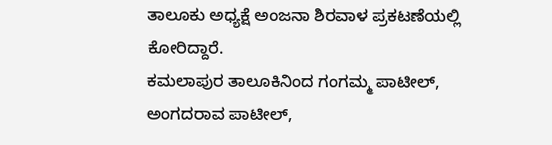ತಾಲೂಕು ಅಧ್ಯಕ್ಷೆ ಅಂಜನಾ ಶಿರವಾಳ ಪ್ರಕಟಣೆಯಲ್ಲಿ ಕೋರಿದ್ದಾರೆ.
ಕಮಲಾಪುರ ತಾಲೂಕಿನಿಂದ ಗಂಗಮ್ಮ ಪಾಟೀಲ್, ಅಂಗದರಾವ ಪಾಟೀಲ್,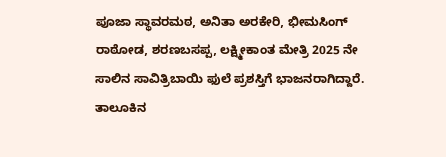ಪೂಜಾ ಸ್ಥಾವರಮಠ, ಅನಿತಾ ಅರಕೇರಿ, ಭೀಮಸಿಂಗ್ ರಾಠೋಡ, ಶರಣಬಸಪ್ಪ, ಲಕ್ಷ್ಮೀಕಾಂತ ಮೇತ್ರಿ 2025 ನೇ ಸಾಲಿನ ಸಾವಿತ್ರಿಬಾಯಿ ಫುಲೆ ಪ್ರಶಸ್ತಿಗೆ ಭಾಜನರಾಗಿದ್ದಾರೆ.
ತಾಲೂಕಿನ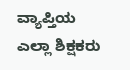ವ್ಯಾಪ್ತಿಯ ಎಲ್ಲಾ ಶಿಕ್ಷಕರು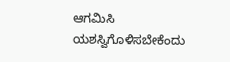ಆಗಮಿಸಿ ಯಶಸ್ವಿಗೊಳಿಸಬೇಕೆಂದು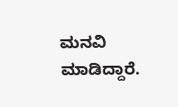ಮನವಿ ಮಾಡಿದ್ದಾರೆ.